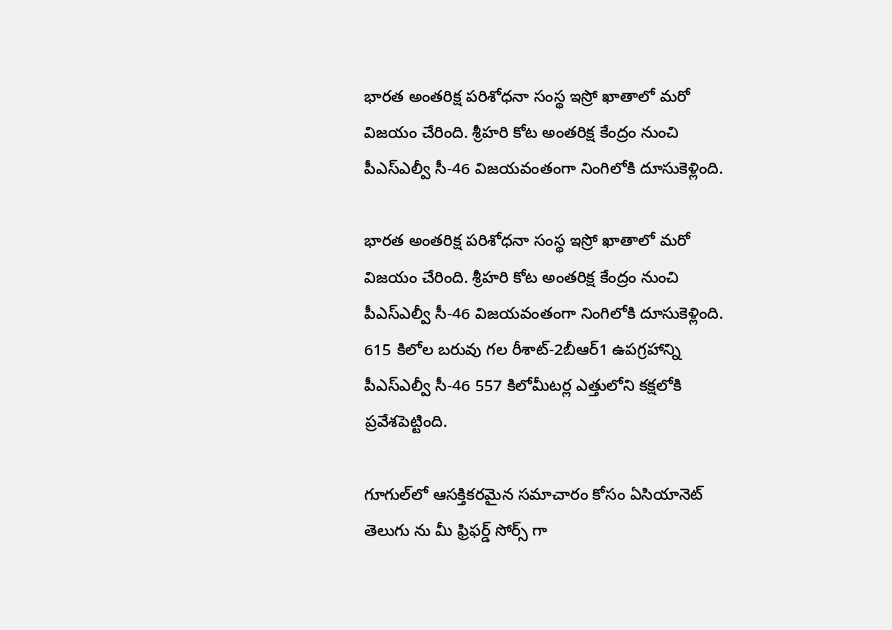భారత అంతరిక్ష పరిశోధనా సంస్థ ఇస్రో ఖాతాలో మరో విజయం చేరింది. శ్రీహరి కోట అంతరిక్ష కేంద్రం నుంచి పీఎస్ఎల్వీ సీ-46 విజయవంతంగా నింగిలోకి దూసుకెళ్లింది.

భారత అంతరిక్ష పరిశోధనా సంస్థ ఇస్రో ఖాతాలో మరో విజయం చేరింది. శ్రీహరి కోట అంతరిక్ష కేంద్రం నుంచి పీఎస్ఎల్వీ సీ-46 విజయవంతంగా నింగిలోకి దూసుకెళ్లింది. 615 కిలోల బరువు గల రీశాట్-2బీఆర్1 ఉపగ్రహాన్ని పీఎస్ఎల్వీ సీ-46 557 కిలోమీటర్ల ఎత్తులోని కక్షలోకి ప్రవేశపెట్టింది.

గూగుల్‌లో ఆసక్తికరమైన సమాచారం కోసం ఏసియానెట్ తెలుగు ను మీ ఫ్రిఫర్డ్ సోర్స్ గా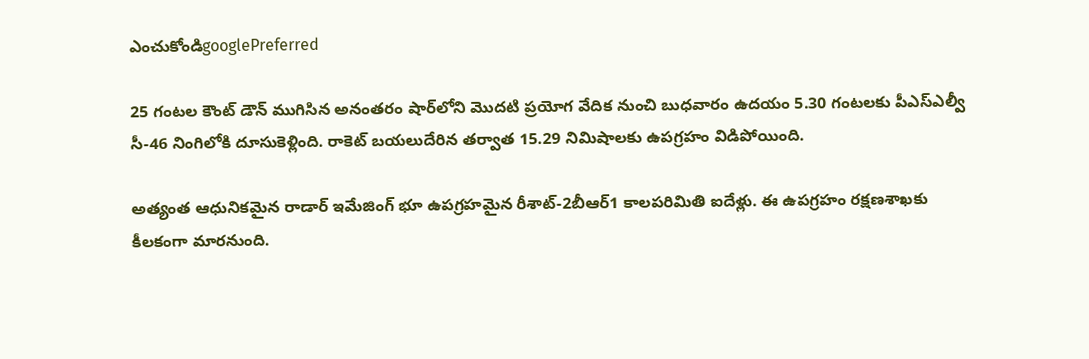ఎంచుకోండిgooglePreferred

25 గంటల కౌంట్ డౌన్ ముగిసిన అనంతరం షార్‌లోని మొదటి ప్రయోగ వేదిక నుంచి బుధవారం ఉదయం 5.30 గంటలకు పీఎస్ఎల్వీ సీ-46 నింగిలోకి దూసుకెళ్లింది. రాకెట్ బయలుదేరిన తర్వాత 15.29 నిమిషాలకు ఉపగ్రహం విడిపోయింది.

అత్యంత ఆధునికమైన రాడార్ ఇమేజింగ్ భూ ఉపగ్రహమైన రీశాట్-2బీఆర్1 కాలపరిమితి ఐదేళ్లు. ఈ ఉపగ్రహం రక్షణశాఖకు కీలకంగా మారనుంది.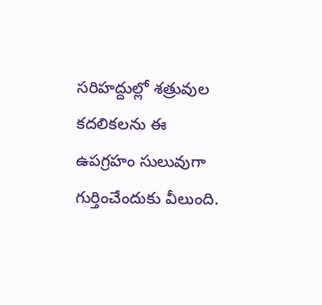సరిహద్దుల్లో శత్రువుల కదలికలను ఈ ఉపగ్రహం సులువుగా గుర్తించేందుకు వీలుంది.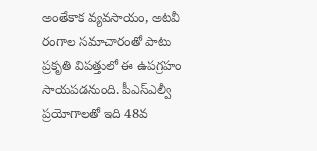అంతేకాక వ్యవసాయం, అటవీ రంగాల సమాచారంతో పాటు ప్రకృతి విపత్తులో ఈ ఉపగ్రహం సాయపడనుంది. పీఎస్ఎల్వీ ప్రయోగాలతో ఇది 48వ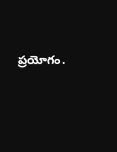ప్రయోగం.